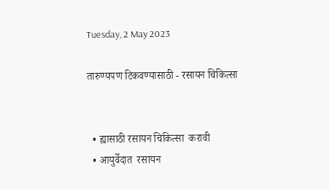Tuesday, 2 May 2023

तारुण्यपण टिकवण्यासाठी - रसायन चिकित्सा


  • ह्यासाठी रसायन चिकित्सा  करावी
  • आयुर्वेदात  रसायन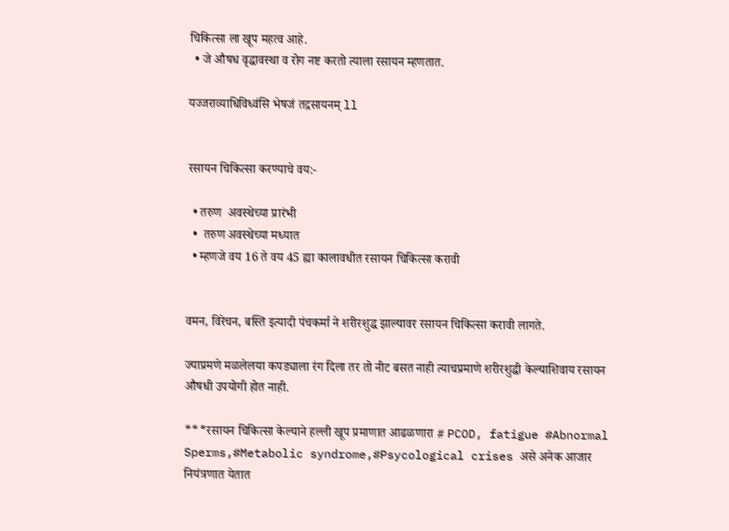चिकित्सा ला खूप महत्व आहे.
  • जे औषध वृद्धावस्था व रोग नष्ट करतो त्याला रसायन म्हणतात.

यज्जराव्याधिविध्वंसि भेषजं तद्रसायनम् ll


रसायन चिकित्सा करण्याचे वय:-

  • तरुण  अवस्थेच्या प्रारंभी
  •  तरुण अवस्थेच्या मध्यात
  • म्हणजे वय 16 ते वय 45 ह्या कालावधीत रसायन चिकित्सा करावी


वमन, विरेचन, बस्ति इत्यादी पंचकर्मा ने शरीरशुद्ध झाल्यावर रसायन चिकित्सा करावी लागते.

ज्याप्रमणे मळलेलया कपड्याला रंग दिला तर तो नीट बसत नाही त्याचप्रमाणे शरीरशुद्धी केल्याशिवाय रसायन औषधी उपयोगी होत नाही.

***रसायन चिकित्सा केल्याने हल्ली खूप प्रमाणात आढळणारा # PCOD, fatigue #Abnormal Sperms,#Metabolic syndrome,#Psycological crises असे अनेक आजार नियंत्रणात येतात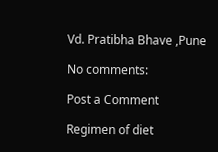Vd. Pratibha Bhave ,Pune

No comments:

Post a Comment

Regimen of diet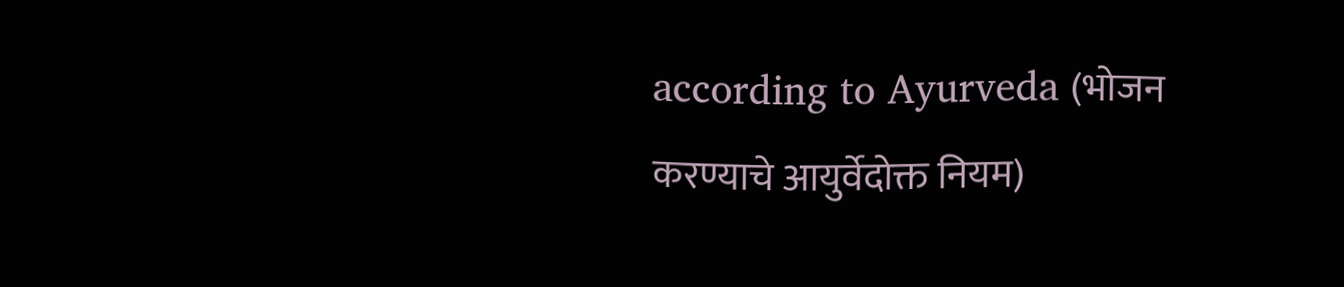according to Ayurveda (भोजन करण्याचे आयुर्वेदोक्त नियम)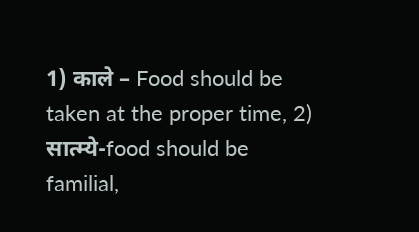1) काले – Food should be taken at the proper time, 2)   सात्म्ये-food should be familial,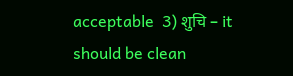acceptable  3) शुचि – it should be clean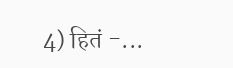4) हितं -...